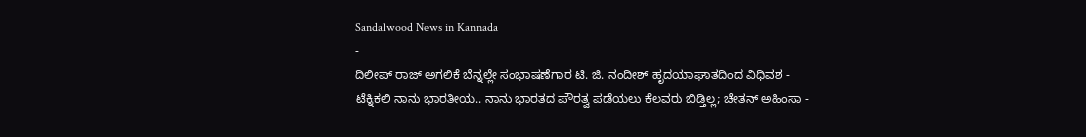Sandalwood News in Kannada
-
ದಿಲೀಪ್ ರಾಜ್ ಅಗಲಿಕೆ ಬೆನ್ನಲ್ಲೇ ಸಂಭಾಷಣೆಗಾರ ಟಿ. ಜಿ. ನಂದೀಶ್ ಹೃದಯಾಘಾತದಿಂದ ವಿಧಿವಶ -
ಟೆಕ್ನಿಕಲಿ ನಾನು ಭಾರತೀಯ.. ನಾನು ಭಾರತದ ಪೌರತ್ವ ಪಡೆಯಲು ಕೆಲವರು ಬಿಡ್ತಿಲ್ಲ; ಚೇತನ್ ಅಹಿಂಸಾ -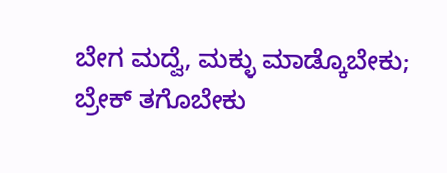ಬೇಗ ಮದ್ವೆ, ಮಕ್ಳು ಮಾಡ್ಕೊಬೇಕು; ಬ್ರೇಕ್ ತಗೊಬೇಕು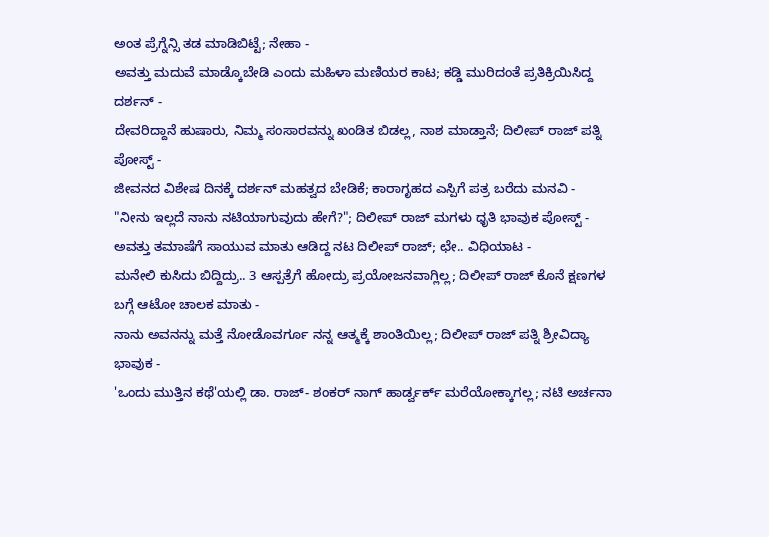ಅಂತ ಪ್ರೆಗ್ನೆನ್ಸಿ ತಡ ಮಾಡಿಬಿಟ್ಟೆ; ನೇಹಾ -
ಅವತ್ತು ಮದುವೆ ಮಾಡ್ಕೊಬೇಡಿ ಎಂದು ಮಹಿಳಾ ಮಣಿಯರ ಕಾಟ; ಕಡ್ಡಿ ಮುರಿದಂತೆ ಪ್ರತಿಕ್ರಿಯಿಸಿದ್ದ ದರ್ಶನ್ -
ದೇವರಿದ್ದಾನೆ ಹುಷಾರು, ನಿಮ್ಮ ಸಂಸಾರವನ್ನು ಖಂಡಿತ ಬಿಡಲ್ಲ, ನಾಶ ಮಾಡ್ತಾನೆ; ದಿಲೀಪ್ ರಾಜ್ ಪತ್ನಿ ಪೋಸ್ಟ್ -
ಜೀವನದ ವಿಶೇಷ ದಿನಕ್ಕೆ ದರ್ಶನ್ ಮಹತ್ವದ ಬೇಡಿಕೆ; ಕಾರಾಗೃಹದ ಎಸ್ಪಿಗೆ ಪತ್ರ ಬರೆದು ಮನವಿ -
"ನೀನು ಇಲ್ಲದೆ ನಾನು ನಟಿಯಾಗುವುದು ಹೇಗೆ?"; ದಿಲೀಪ್ ರಾಜ್ ಮಗಳು ಧೃತಿ ಭಾವುಕ ಪೋಸ್ಟ್ -
ಅವತ್ತು ತಮಾಷೆಗೆ ಸಾಯುವ ಮಾತು ಆಡಿದ್ದ ನಟ ದಿಲೀಪ್ ರಾಜ್; ಛೇ.. ವಿಧಿಯಾಟ -
ಮನೇಲಿ ಕುಸಿದು ಬಿದ್ದಿದ್ರು.. 3 ಆಸ್ಪತ್ರೆಗೆ ಹೋದ್ರು ಪ್ರಯೋಜನವಾಗ್ಲಿಲ್ಲ; ದಿಲೀಪ್ ರಾಜ್ ಕೊನೆ ಕ್ಷಣಗಳ ಬಗ್ಗೆ ಆಟೋ ಚಾಲಕ ಮಾತು -
ನಾನು ಅವನನ್ನು ಮತ್ತೆ ನೋಡೊವರ್ಗೂ ನನ್ನ ಆತ್ಮಕ್ಕೆ ಶಾಂತಿಯಿಲ್ಲ; ದಿಲೀಪ್ ರಾಜ್ ಪತ್ನಿ ಶ್ರೀವಿದ್ಯಾ ಭಾವುಕ -
'ಒಂದು ಮುತ್ತಿನ ಕಥೆ'ಯಲ್ಲಿ ಡಾ. ರಾಜ್- ಶಂಕರ್ ನಾಗ್ ಹಾರ್ಡ್ವರ್ಕ್ ಮರೆಯೋಕ್ಕಾಗಲ್ಲ; ನಟಿ ಅರ್ಚನಾ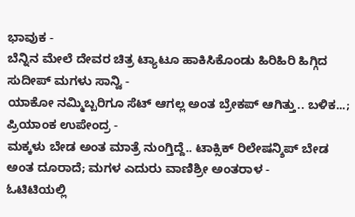ಭಾವುಕ -
ಬೆನ್ನಿನ ಮೇಲೆ ದೇವರ ಚಿತ್ರ ಟ್ಯಾಟೂ ಹಾಕಿಸಿಕೊಂಡು ಹಿರಿಹಿರಿ ಹಿಗ್ಗಿದ ಸುದೀಪ್ ಮಗಳು ಸಾನ್ವಿ -
ಯಾಕೋ ನಮ್ಮಿಬ್ಬರಿಗೂ ಸೆಟ್ ಆಗಲ್ಲ ಅಂತ ಬ್ರೇಕಪ್ ಆಗಿತ್ತು.. ಬಳಿಕ...; ಪ್ರಿಯಾಂಕ ಉಪೇಂದ್ರ -
ಮಕ್ಕಳು ಬೇಡ ಅಂತ ಮಾತ್ರೆ ನುಂಗ್ತಿದ್ದೆ.. ಟಾಕ್ಸಿಕ್ ರಿಲೇಷನ್ಶಿಪ್ ಬೇಡ ಅಂತ ದೂರಾದೆ; ಮಗಳ ಎದುರು ವಾಣಿಶ್ರೀ ಅಂತರಾಳ -
ಓಟಿಟಿಯಲ್ಲಿ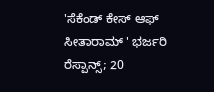'ಸೆಕೆಂಡ್ ಕೇಸ್ ಆಫ್ ಸೀತಾರಾಮ್ ' ಭರ್ಜರಿ ರೆಸ್ಪಾನ್ಸ್; 20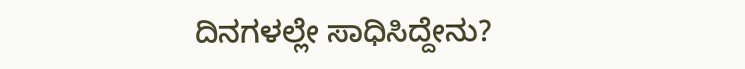ದಿನಗಳಲ್ಲೇ ಸಾಧಿಸಿದ್ದೇನು?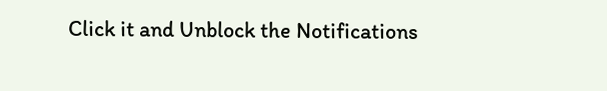Click it and Unblock the Notifications